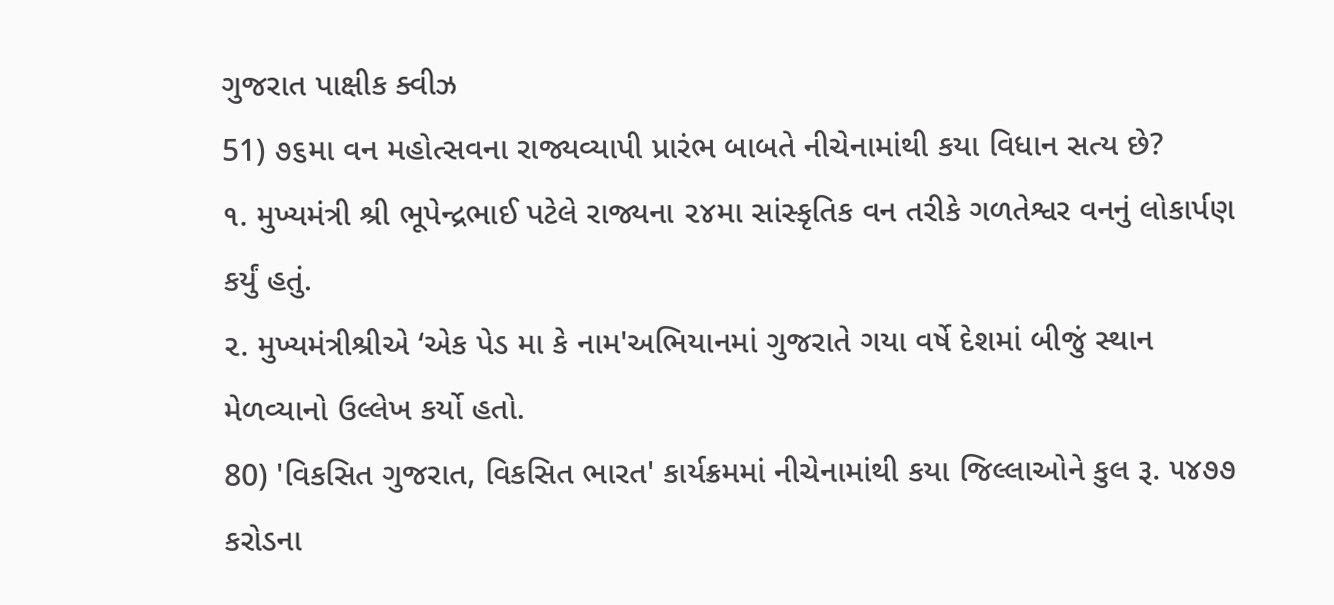ગુજરાત પાક્ષીક ક્વીઝ
51) ૭૬મા વન મહોત્સવના રાજ્યવ્યાપી પ્રારંભ બાબતે નીચેનામાંથી કયા વિધાન સત્ય છે?
૧. મુખ્યમંત્રી શ્રી ભૂપેન્દ્રભાઈ પટેલે રાજ્યના ૨૪મા સાંસ્કૃતિક વન તરીકે ગળતેશ્વર વનનું લોકાર્પણ કર્યું હતું.
૨. મુખ્યમંત્રીશ્રીએ ‘એક પેડ મા કે નામ'અભિયાનમાં ગુજરાતે ગયા વર્ષે દેશમાં બીજું સ્થાન મેળવ્યાનો ઉલ્લેખ કર્યો હતો.
80) 'વિકસિત ગુજરાત, વિકસિત ભારત' કાર્યક્રમમાં નીચેનામાંથી કયા જિલ્લાઓને કુલ રૂ. ૫૪૭૭ કરોડના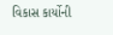વિકાસ કાર્યોની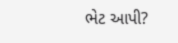ભેટ આપી?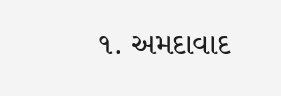૧. અમદાવાદ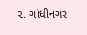૨. ગાંધીનગર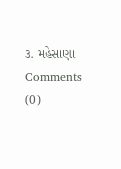૩. મહેસાણા
Comments (0)